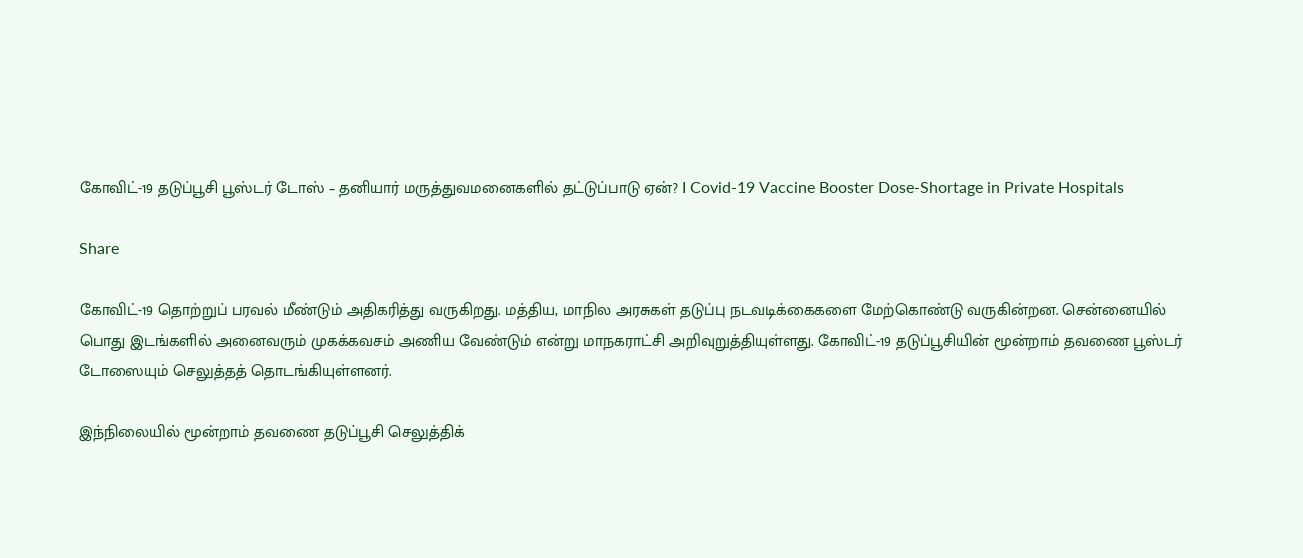கோவிட்-19 தடுப்பூசி பூஸ்டர் டோஸ் – தனியார் மருத்துவமனைகளில் தட்டுப்பாடு ஏன்? I Covid-19 Vaccine Booster Dose-Shortage in Private Hospitals

Share

கோவிட்-19 தொற்றுப் பரவல் மீண்டும் அதிகரித்து வருகிறது. மத்திய, மாநில அரசுகள் தடுப்பு நடவடிக்கைகளை மேற்கொண்டு வருகின்றன. சென்னையில் பொது இடங்களில் அனைவரும் முகக்கவசம் அணிய வேண்டும் என்று மாநகராட்சி அறிவுறுத்தியுள்ளது. கோவிட்-19 தடுப்பூசியின் மூன்றாம் தவணை பூஸ்டர் டோஸையும் செலுத்தத் தொடங்கியுள்ளனர்.

இந்நிலையில் மூன்றாம் தவணை தடுப்பூசி செலுத்திக்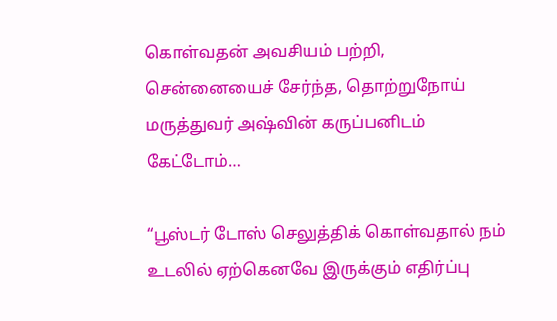கொள்வதன் அவசியம் பற்றி, சென்னையைச் சேர்ந்த, தொற்றுநோய் மருத்துவர் அஷ்வின் கருப்பனிடம் கேட்டோம்…

“பூஸ்டர் டோஸ் செலுத்திக் கொள்வதால் நம் உடலில் ஏற்கெனவே இருக்கும் எதிர்ப்பு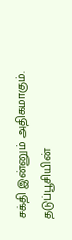சக்தி இன்னும் அதிகமாகும். தடுப்பூசியின்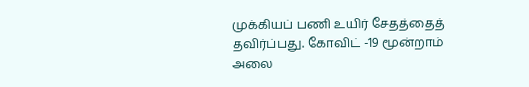முக்கியப் பணி உயிர் சேதத்தைத் தவிர்ப்பது. கோவிட் -19 மூன்றாம் அலை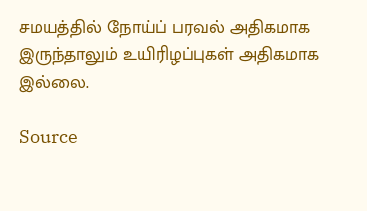சமயத்தில் நோய்ப் பரவல் அதிகமாக இருந்தாலும் உயிரிழப்புகள் அதிகமாக இல்லை.

Source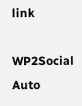link

WP2Social Auto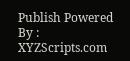Publish Powered By : XYZScripts.com